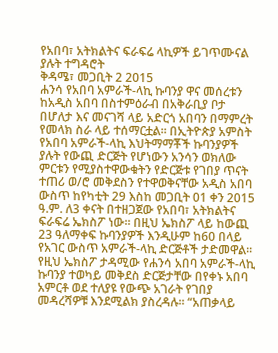የአበባ፣ አትክልትና ፍራፍሬ ላኪዎች ይገጥሙናል ያሉት ተግዳሮት
ቅዳሜ፣ መጋቢት 2 2015
ሐንሳ የአበባ አምራች-ላኪ ኩባንያ ዋና መሰረቱን ከአዲስ አበባ በስተምዕራብ በአቅራቢያ ቦታ በሆለታ እና መናገሻ ላይ አድርጎ አበባን በማምረት የመላክ ስራ ላይ ተሰማርቷል፡፡ በኢትዮጵያ አምስት የአበባ አምራች-ላኪ እህትማማቾች ኩባንያዎች ያሉት የውጪ ድርጅት የሆነውን አንሳን ወክለው ምርቱን የሚያስተዋውቁትን የድርጅቱ የገበያ ጥናት ተጠሪ ወ/ሮ መቅደስን የተዋወቅናቸው አዲስ አበባ ውስጥ ከየካቲት 29 እስከ መጋቢት 01 ቀን 2015 ዓ.ም. ለ3 ቀናት በተዘጋጀው የአበባ፣ አትክልትና ፍራፍሬ ኤክስፖ ነው፡፡ በዚህ ኤክስፖ ላይ ከውጪ 23 ዓለማቀፍ ኩባንያዎች እንዲሁም ከ60 በላይ የአገር ውስጥ አምራች-ላኪ ድርጅቶች ታድመዋል፡፡
የዚህ ኤክስፖ ታዳሚው የሐንሳ አበባ አምራች-ላኪ ኩባንያ ተወካይ መቅደስ ድርጅታቸው በየቀኑ አበባ አምርቶ ወደ ተለያዩ የውጭ አገራት የገበያ መዳረሻዎቹ እንደሚልክ ያስረዳሉ፡፡ “አጠቃላይ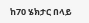ከ70 ሄክታር በላይ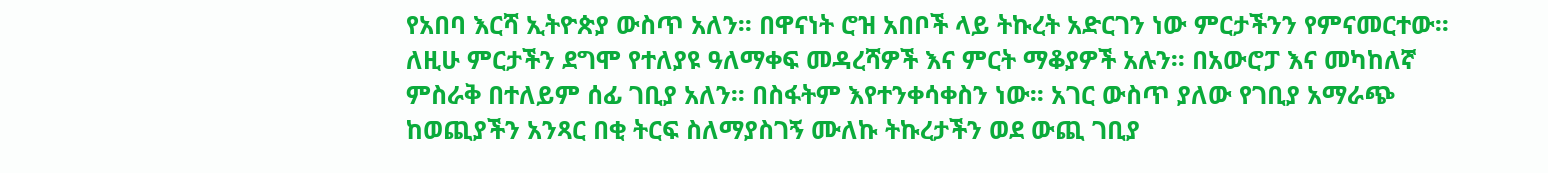የአበባ እርሻ ኢትዮጵያ ውስጥ አለን፡፡ በዋናነት ሮዝ አበቦች ላይ ትኩረት አድርገን ነው ምርታችንን የምናመርተው፡፡ ለዚሁ ምርታችን ደግሞ የተለያዩ ዓለማቀፍ መዳረሻዎች እና ምርት ማቆያዎች አሉን፡፡ በአውሮፓ እና መካከለኛ ምስራቅ በተለይም ሰፊ ገቢያ አለን፡፡ በስፋትም እየተንቀሳቀስን ነው፡፡ አገር ውስጥ ያለው የገቢያ አማራጭ ከወጪያችን አንጻር በቂ ትርፍ ስለማያስገኝ ሙለኩ ትኩረታችን ወደ ውጪ ገቢያ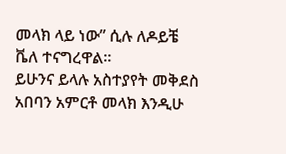መላክ ላይ ነው” ሲሉ ለዶይቼ ቬለ ተናግረዋል።
ይሁንና ይላሉ አስተያየት መቅደስ አበባን አምርቶ መላክ እንዲሁ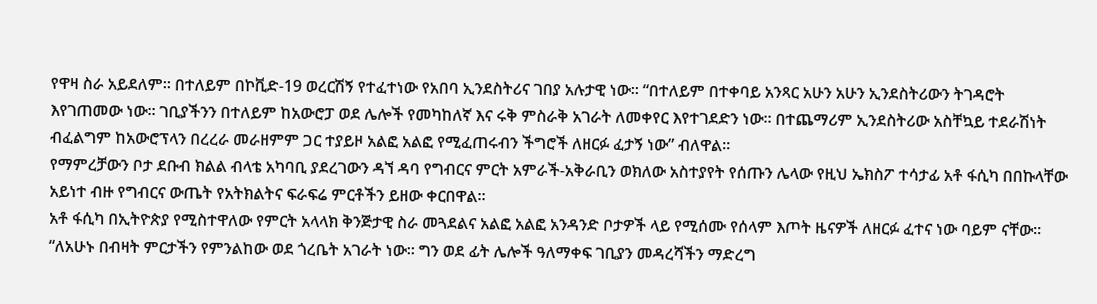የዋዛ ስራ አይደለም፡፡ በተለይም በኮቪድ-19 ወረርሽኝ የተፈተነው የአበባ ኢንደስትሪና ገበያ አሉታዊ ነው፡፡ “በተለይም በተቀባይ አንጻር አሁን አሁን ኢንደስትሪውን ትገዳሮት እየገጠመው ነው፡፡ ገቢያችንን በተለይም ከአውሮፓ ወደ ሌሎች የመካከለኛ እና ሩቅ ምስራቅ አገራት ለመቀየር እየተገደድን ነው፡፡ በተጨማሪም ኢንደስትሪው አስቸኳይ ተደራሽነት ብፈልግም ከአውሮፕላን በረረራ መራዘምም ጋር ተያይዞ አልፎ አልፎ የሚፈጠሩብን ችግሮች ለዘርፉ ፈታኝ ነው” ብለዋል።
የማምረቻውን ቦታ ደቡብ ክልል ብላቴ አካባቢ ያደረገውን ዳኘ ዳባ የግብርና ምርት አምራች-አቅራቢን ወክለው አስተያየት የሰጡን ሌላው የዚህ ኤክስፖ ተሳታፊ አቶ ፋሲካ በበኩላቸው አይነተ ብዙ የግብርና ውጤት የአትክልትና ፍራፍሬ ምርቶችን ይዘው ቀርበዋል፡፡
አቶ ፋሲካ በኢትዮጵያ የሚስተዋለው የምርት አላላክ ቅንጅታዊ ስራ መጓደልና አልፎ አልፎ አንዳንድ ቦታዎች ላይ የሚሰሙ የሰላም እጦት ዜናዎች ለዘርፉ ፈተና ነው ባይም ናቸው፡፡ “ለአሁኑ በብዛት ምርታችን የምንልከው ወደ ጎረቤት አገራት ነው፡፡ ግን ወደ ፊት ሌሎች ዓለማቀፍ ገቢያን መዳረሻችን ማድረግ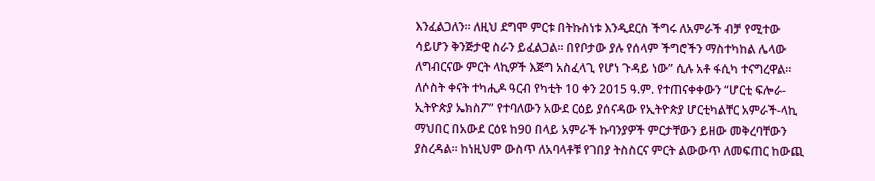እንፈልጋለን፡፡ ለዚህ ደግሞ ምርቱ በትኩስነቱ እንዲደርስ ችግሩ ለአምራች ብቻ የሚተው ሳይሆን ቅንጅታዊ ስራን ይፈልጋል፡፡ በየቦታው ያሉ የሰላም ችግሮችን ማስተካከል ሌላው ለግብርናው ምርት ላኪዎች እጅግ አስፈላጊ የሆነ ጉዳይ ነው” ሲሉ አቶ ፋሲካ ተናግረዋል።
ለሶስት ቀናት ተካሒዶ ዓርብ የካቲት 10 ቀን 2015 ዓ.ም. የተጠናቀቀውን “ሆርቲ ፍሎራ-ኢትዮጵያ ኤክስፖ” የተባለውን አውደ ርዕይ ያሰናዳው የኢትዮጵያ ሆርቲካልቸር አምራች-ላኪ ማህበር በአውደ ርዕዩ ከ90 በላይ አምራች ኩባንያዎች ምርታቸውን ይዘው መቅረባቸውን ያስረዳል፡፡ ከነዚህም ውስጥ ለአባላቶቹ የገበያ ትስስርና ምርት ልውውጥ ለመፍጠር ከውጪ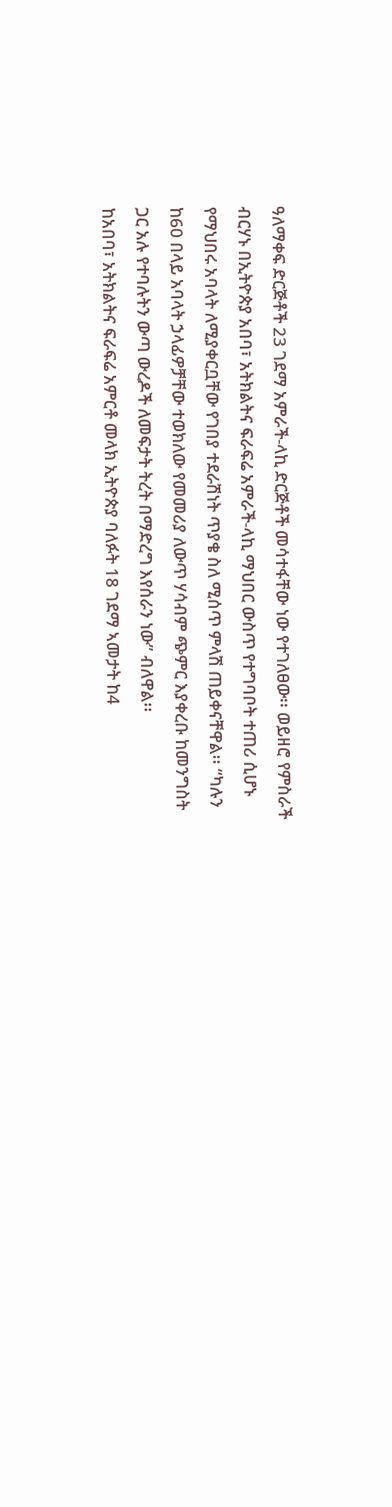ዓለማቀፍ ድርጅቶች 23 ገደማ አምራች-ላኪ ድርጅቶች መሳተፋቸው ነው የተገለፀው፡፡ ወይዘሮ የምስራች ብርሃኑ በኢትዮጵያ አበባ፣ አትክልትና ፍራፍሬ አምራች-ላኪ ማህበር ውስጥ የተግባቦት ተጠሪ ሲሆኑ የማህበሩ አባላት ለሚያቀርቧቸው የገበያ ተደራሽነት ጥያቄ ስለ ሚሰጥ ምላሽ ጠይቀናቸዋል፡፡ “ካሉን ከ60 በላይ አባላት ኃላፊዎቻቸው ተወክለው የመመሪያ ለውጥ ሃሳብም ጭምር እያቀረቡ ከመንግስት ጋር አሉ የተባሉትን ውጣ ውረዶች ለመፍታት ትረት በማድረግ እየሰራን ነው” ብለዋል፡፡
ከአበባ፣ አትክልትና ፍራፍሬ አምርቶ መላክ ኢትዮጵያ ባለፉት 18 ገደማ ኣመታት ከ4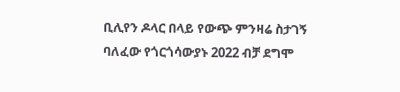ቢሊየን ዶላር በላይ የውጭ ምንዛሬ ስታገኝ ባለፈው የጎርጎሳውያኑ 2022 ብቻ ደግሞ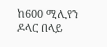ከ600 ሚሊየን ዶላር በላይ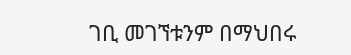ገቢ መገኘቱንም በማህበሩ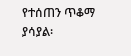የተሰጠን ጥቆማ ያሳያል፡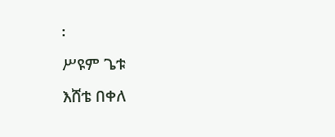፡
ሥዩም ጌቱ
እሸቴ በቀለ